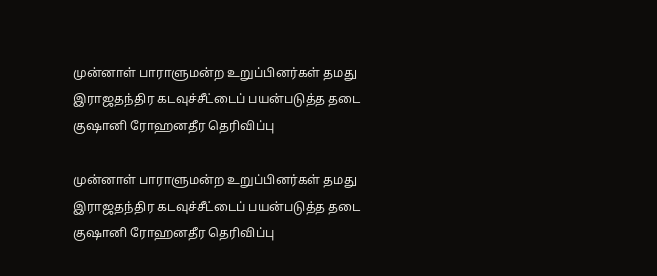முன்னாள் பாராளுமன்ற உறுப்பினர்கள் தமது இராஜதந்திர கடவுச்சீட்டைப் பயன்படுத்த தடை  குஷானி ரோஹனதீர தெரிவிப்பு

முன்னாள் பாராளுமன்ற உறுப்பினர்கள் தமது இராஜதந்திர கடவுச்சீட்டைப் பயன்படுத்த தடை குஷானி ரோஹனதீர தெரிவிப்பு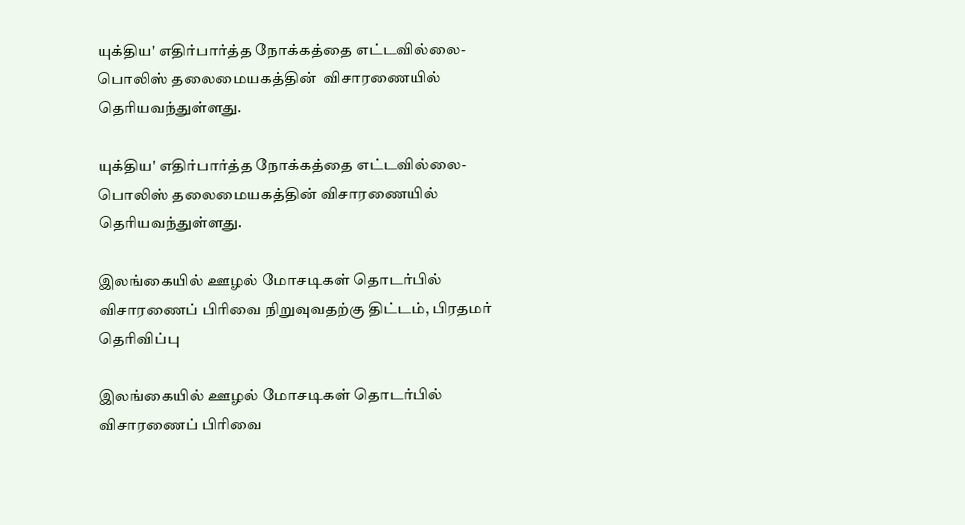யுக்திய' எதிர்பார்த்த நோக்கத்தை எட்டவில்லை- பொலிஸ் தலைமையகத்தின்  விசாரணையில் தெரியவந்துள்ளது.

யுக்திய' எதிர்பார்த்த நோக்கத்தை எட்டவில்லை- பொலிஸ் தலைமையகத்தின் விசாரணையில் தெரியவந்துள்ளது.

இலங்கையில் ஊழல் மோசடிகள் தொடர்பில் விசாரணைப் பிரிவை நிறுவுவதற்கு திட்டம், பிரதமர் தெரிவிப்பு

இலங்கையில் ஊழல் மோசடிகள் தொடர்பில் விசாரணைப் பிரிவை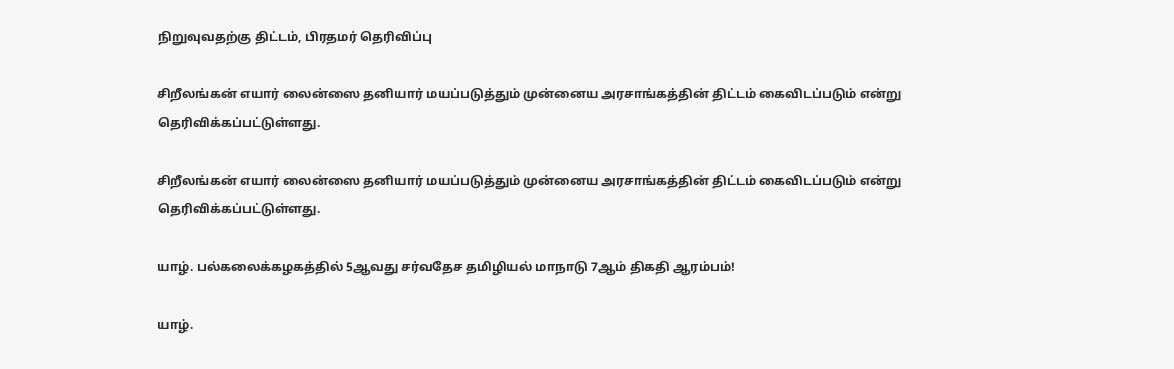நிறுவுவதற்கு திட்டம், பிரதமர் தெரிவிப்பு

சிறீலங்கன் எயார் லைன்ஸை தனியார் மயப்படுத்தும் முன்னைய அரசாங்கத்தின் திட்டம் கைவிடப்படும் என்று தெரிவிக்கப்பட்டுள்ளது.

சிறீலங்கன் எயார் லைன்ஸை தனியார் மயப்படுத்தும் முன்னைய அரசாங்கத்தின் திட்டம் கைவிடப்படும் என்று தெரிவிக்கப்பட்டுள்ளது.

யாழ். பல்கலைக்கழகத்தில் 5ஆவது சர்வதேச தமிழியல் மாநாடு 7ஆம் திகதி ஆரம்பம்!

யாழ்.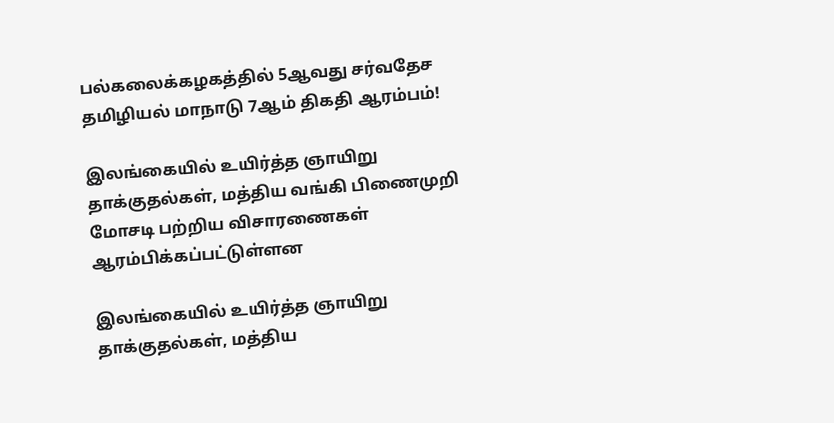பல்கலைக்கழகத்தில் 5ஆவது சர்வதேச தமிழியல் மாநாடு 7ஆம் திகதி ஆரம்பம்!

இலங்கையில் உயிர்த்த ஞாயிறு தாக்குதல்கள், மத்திய வங்கி பிணைமுறி மோசடி பற்றிய விசாரணைகள் ஆரம்பிக்கப்பட்டுள்ளன

இலங்கையில் உயிர்த்த ஞாயிறு தாக்குதல்கள், மத்திய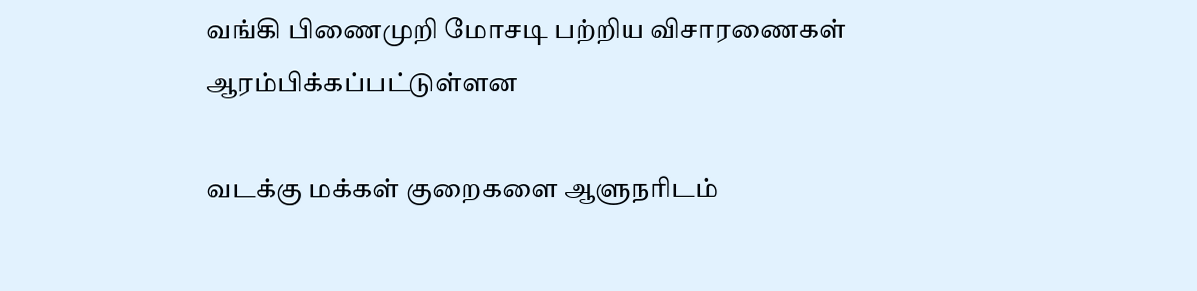வங்கி பிணைமுறி மோசடி பற்றிய விசாரணைகள் ஆரம்பிக்கப்பட்டுள்ளன

வடக்கு மக்கள் குறைகளை ஆளுநரிடம்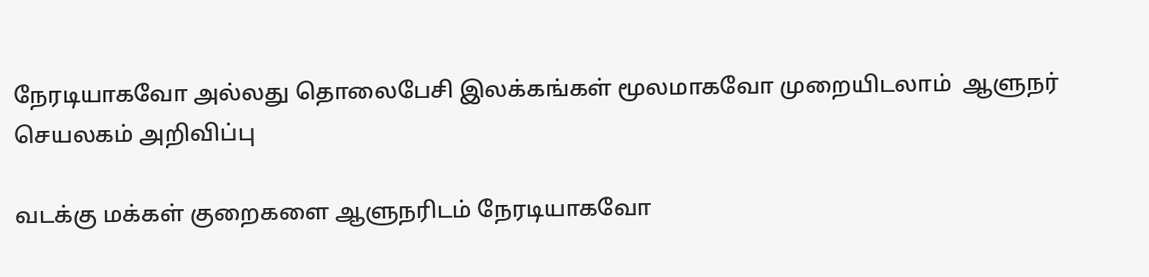நேரடியாகவோ அல்லது தொலைபேசி இலக்கங்கள் மூலமாகவோ முறையிடலாம்  ஆளுநர் செயலகம் அறிவிப்பு

வடக்கு மக்கள் குறைகளை ஆளுநரிடம் நேரடியாகவோ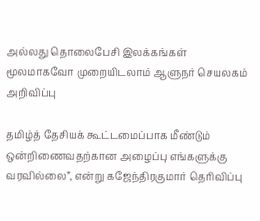அல்லது தொலைபேசி இலக்கங்கள் மூலமாகவோ முறையிடலாம் ஆளுநர் செயலகம் அறிவிப்பு

தமிழ்த் தேசியக் கூட்டமைப்பாக மீண்டும் ஒன்றிணைவதற்கான அழைப்பு எங்களுக்கு வரவில்லை”, என்று கஜேந்திரகுமார் தெரிவிப்பு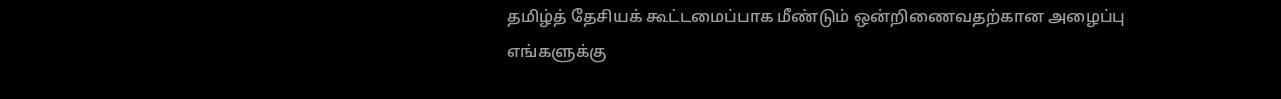தமிழ்த் தேசியக் கூட்டமைப்பாக மீண்டும் ஒன்றிணைவதற்கான அழைப்பு எங்களுக்கு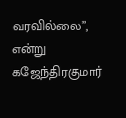வரவில்லை”, என்று கஜேந்திரகுமார்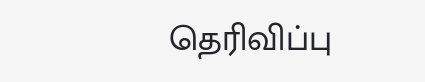தெரிவிப்பு